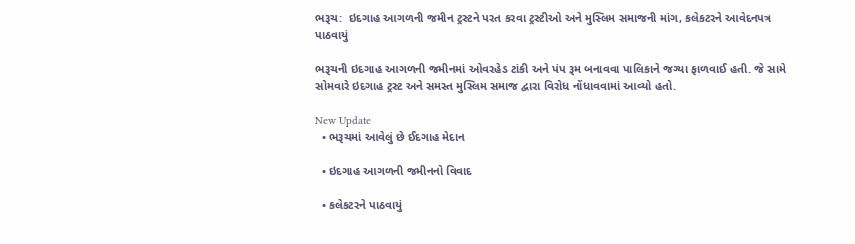ભરૂચ:  ઇદગાહ આગળની જમીન ટ્રસ્ટને પરત કરવા ટ્રસ્ટીઓ અને મુસ્લિમ સમાજની માંગ, કલેકટરને આવેદનપત્ર પાઠવાયું

ભરૂચની ઇદગાહ આગળની જમીનમાં ઓવરહેડ ટાંકી અને પંપ રૂમ બનાવવા પાલિકાને જગ્યા ફાળવાઈ હતી. જે સામે સોમવારે ઇદગાહ ટ્રસ્ટ અને સમસ્ત મુસ્લિમ સમાજ દ્વારા વિરોધ નોંધાવવામાં આવ્યો હતો.

New Update
  • ભરૂચમાં આવેલું છે ઈદગાહ મેદાન

  • ઇદગાહ આગળની જમીનનો વિવાદ

  • કલેકટરને પાઠવાયું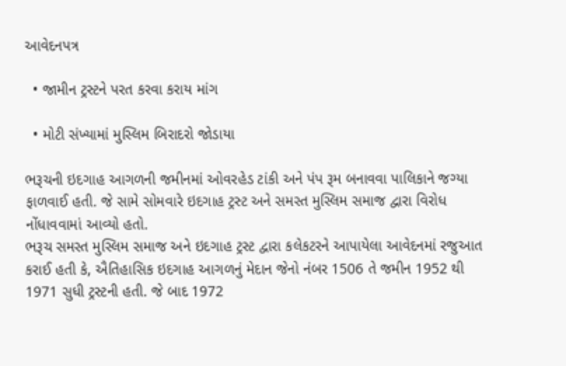આવેદનપત્ર

  • જામીન ટ્રસ્ટને પરત કરવા કરાય માંગ

  • મોટી સંખ્યામાં મુસ્લિમ બિરાદરો જોડાયા

ભરૂચની ઇદગાહ આગળની જમીનમાં ઓવરહેડ ટાંકી અને પંપ રૂમ બનાવવા પાલિકાને જગ્યા ફાળવાઈ હતી. જે સામે સોમવારે ઇદગાહ ટ્રસ્ટ અને સમસ્ત મુસ્લિમ સમાજ દ્વારા વિરોધ નોંધાવવામાં આવ્યો હતો.
ભરૂચ સમસ્ત મુસ્લિમ સમાજ અને ઇદગાહ ટ્રસ્ટ દ્વારા કલેકટરને આપાયેલા આવેદનમાં રજુઆત કરાઈ હતી કે, ઐતિહાસિક ઇદગાહ આગળનું મેદાન જેનો નંબર 1506 તે જમીન 1952 થી 1971 સુધી ટ્રસ્ટની હતી. જે બાદ 1972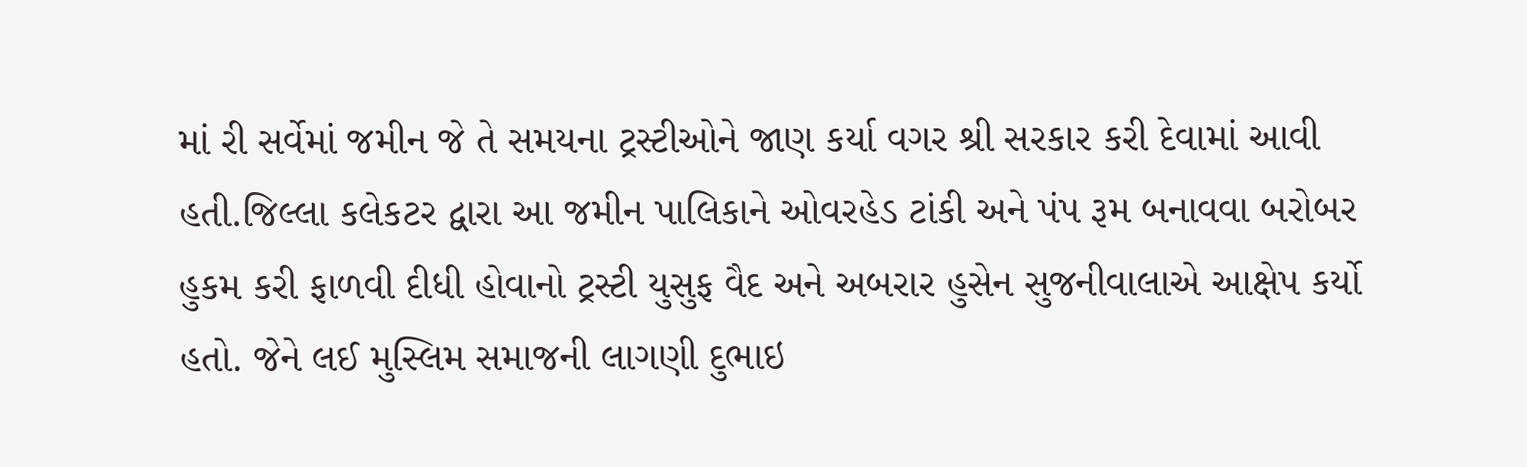માં રી સર્વેમાં જમીન જે તે સમયના ટ્રસ્ટીઓને જાણ કર્યા વગર શ્રી સરકાર કરી દેવામાં આવી હતી.જિલ્લા કલેકટર દ્વારા આ જમીન પાલિકાને ઓવરહેડ ટાંકી અને પંપ રૂમ બનાવવા બરોબર હુકમ કરી ફાળવી દીધી હોવાનો ટ્રસ્ટી યુસુફ વૈદ અને અબરાર હુસેન સુજનીવાલાએ આક્ષેપ કર્યો હતો. જેને લઈ મુસ્લિમ સમાજની લાગણી દુભાઇ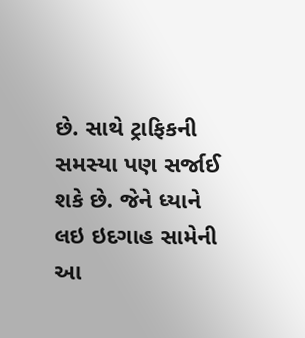છે. સાથે ટ્રાફિકની સમસ્યા પણ સર્જાઈ શકે છે. જેને ધ્યાને લઇ ઇદગાહ સામેની આ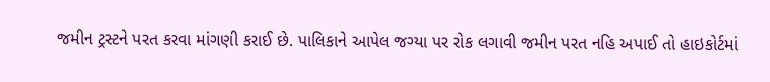જમીન ટ્રસ્ટને પરત કરવા માંગણી કરાઈ છે. પાલિકાને આપેલ જગ્યા પર રોક લગાવી જમીન પરત નહિ અપાઈ તો હાઇકોર્ટમાં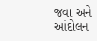જવા અને આંદોલન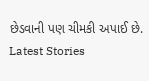છેડવાની પણ ચીમકી અપાઈ છે.
Latest Stories